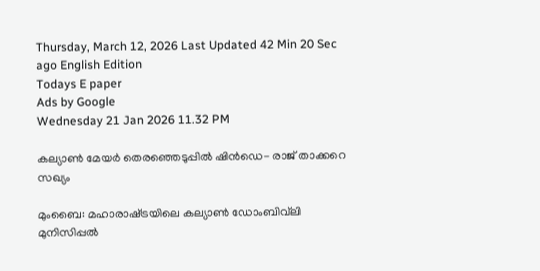Thursday, March 12, 2026 Last Updated 42 Min 20 Sec ago English Edition
Todays E paper
Ads by Google
Wednesday 21 Jan 2026 11.32 PM

കല്യാണ്‍ മേയര്‍ തെരഞ്ഞെടുപ്പില്‍ ഷിന്‍ഡെ- രാജ്‌ താക്കറെ സഖ്യം

മുംബൈ: മഹാരാഷ്‌ട്രയിലെ കല്യാണ്‍ ഡോംബിവ്‌ലി മുനിസിപ്പല്‍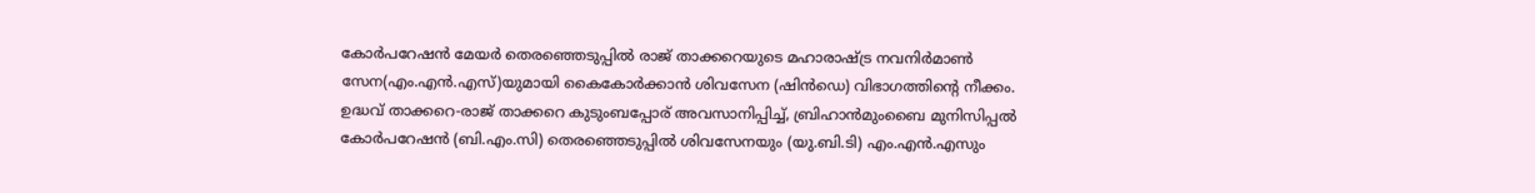കോര്‍പറേഷന്‍ മേയര്‍ തെരഞ്ഞെടുപ്പില്‍ രാജ്‌ താക്കറെയുടെ മഹാരാഷ്‌ട്ര നവനിര്‍മാണ്‍ സേന(എം.എന്‍.എസ്‌)യുമായി കൈകോര്‍ക്കാന്‍ ശിവസേന (ഷിന്‍ഡെ) വിഭാഗത്തിന്റെ നീക്കം.
ഉദ്ധവ്‌ താക്കറെ-രാജ്‌ താക്കറെ കുടുംബപ്പോര്‌ അവസാനിപ്പിച്ച്‌, ബ്രിഹാന്‍മുംബൈ മുനിസിപ്പല്‍ കോര്‍പറേഷന്‍ (ബി.എം.സി) തെരഞ്ഞെടുപ്പില്‍ ശിവസേനയും (യു.ബി.ടി) എം.എന്‍.എസും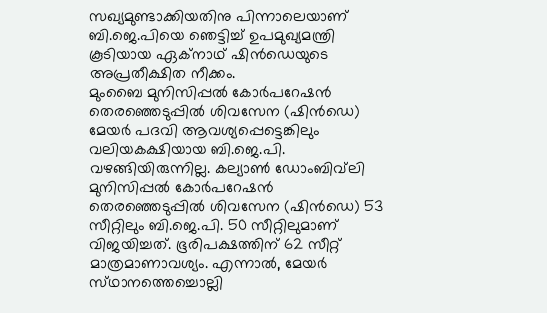സഖ്യമുണ്ടാക്കിയതിനു പിന്നാലെയാണ്‌ ബി.ജെ.പിയെ ഞെട്ടിച്ച്‌ ഉപമുഖ്യമന്ത്രി കൂടിയായ ഏക്‌നാഥ്‌ ഷിന്‍ഡെയുടെ അപ്രതീക്ഷിത നീക്കം.
മുംബൈ മുനിസിപ്പല്‍ കോര്‍പറേഷന്‍ തെരഞ്ഞെടുപ്പില്‍ ശിവസേന (ഷിന്‍ഡെ) മേയര്‍ പദവി ആവശ്യപ്പെട്ടെങ്കിലും വലിയകക്ഷിയായ ബി.ജെ.പി. വഴങ്ങിയിരുന്നില്ല. കല്യാണ്‍ ഡോംബിവ്‌ലി മുനിസിപ്പല്‍ കോര്‍പറേഷന്‍ തെരഞ്ഞെടുപ്പില്‍ ശിവസേന (ഷിന്‍ഡെ) 53 സീറ്റിലും ബി.ജെ.പി. 50 സീറ്റിലുമാണ്‌ വിജയിച്ചത്‌. ഭൂരിപക്ഷത്തിന്‌ 62 സീറ്റ്‌ മാത്രമാണാവശ്യം. എന്നാല്‍, മേയര്‍ സ്‌ഥാനത്തെച്ചൊല്ലി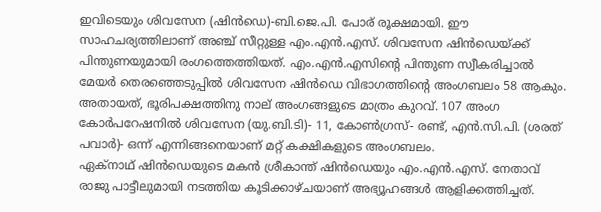ഇവിടെയും ശിവസേന (ഷിന്‍ഡെ)-ബി.ജെ.പി. പോര്‌ രൂക്ഷമായി. ഈ സാഹചര്യത്തിലാണ്‌ അഞ്ച്‌ സീറ്റുള്ള എം.എന്‍.എസ്‌. ശിവസേന ഷിന്‍ഡെയ്‌ക്ക്‌ പിന്തുണയുമായി രംഗത്തെത്തിയത്‌. എം.എന്‍.എസിന്റെ പിന്തുണ സ്വീകരിച്ചാല്‍ മേയര്‍ തെരഞ്ഞെടുപ്പില്‍ ശിവസേന ഷിന്‍ഡെ വിഭാഗത്തിന്റെ അംഗബലം 58 ആകും. അതായത്‌, ഭൂരിപക്ഷത്തിനു നാല്‌ അംഗങ്ങളുടെ മാത്രം കുറവ്‌. 107 അംഗ കോര്‍പറേഷനില്‍ ശിവസേന (യു.ബി.ടി)- 11, കോണ്‍ഗ്രസ്‌- രണ്ട്‌, എന്‍.സി.പി. (ശരത്‌ പവാര്‍)- ഒന്ന്‌ എന്നിങ്ങനെയാണ്‌ മറ്റ്‌ കക്ഷികളുടെ അംഗബലം.
ഏക്‌നാഥ്‌ ഷിന്‍ഡെയുടെ മകന്‍ ശ്രീകാന്ത്‌ ഷിന്‍ഡെയും എം.എന്‍.എസ്‌. നേതാവ്‌ രാജു പാട്ടീലുമായി നടത്തിയ കൂടിക്കാഴ്‌ചയാണ്‌ അഭ്യൂഹങ്ങള്‍ ആളിക്കത്തിച്ചത്‌.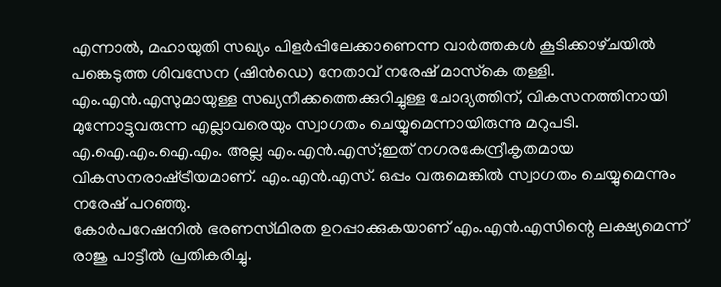എന്നാല്‍, മഹായുതി സഖ്യം പിളര്‍പ്പിലേക്കാണെന്ന വാര്‍ത്തകള്‍ കൂടിക്കാഴ്‌ചയില്‍ പങ്കെടുത്ത ശിവസേന (ഷിന്‍ഡെ) നേതാവ്‌ നരേഷ്‌ മാസ്‌കെ തള്ളി. എം.എന്‍.എസുമായുള്ള സഖ്യനീക്കത്തെക്കുറിച്ചുള്ള ചോദ്യത്തിന്‌, വികസനത്തിനായി മുന്നോട്ടുവരുന്ന എല്ലാവരെയും സ്വാഗതം ചെയ്യുമെന്നായിരുന്നു മറുപടി. എ.ഐ.എം.ഐ.എം. അല്ല എം.എന്‍.എസ്‌;ഇത്‌ നഗരകേന്ദ്രീകൃതമായ വികസനരാഷ്‌ട്രീയമാണ്‌. എം.എന്‍.എസ്‌. ഒപ്പം വരുമെങ്കില്‍ സ്വാഗതം ചെയ്യുമെന്നും നരേഷ്‌ പറഞ്ഞു.
കോര്‍പറേഷനില്‍ ഭരണസ്‌ഥിരത ഉറപ്പാക്കുകയാണ്‌ എം.എന്‍.എസിന്റെ ലക്ഷ്യമെന്ന്‌ രാജു പാട്ടീല്‍ പ്രതികരിച്ചു.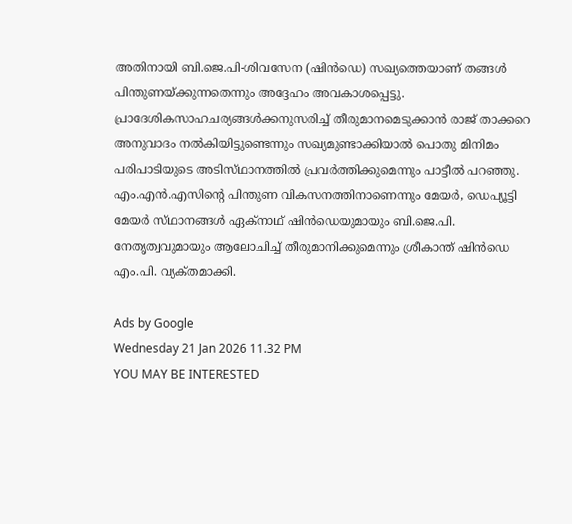അതിനായി ബി.ജെ.പി-ശിവസേന (ഷിന്‍ഡെ) സഖ്യത്തെയാണ്‌ തങ്ങള്‍ പിന്തുണയ്‌ക്കുന്നതെന്നും അദ്ദേഹം അവകാശപ്പെട്ടു.
പ്രാദേശികസാഹചര്യങ്ങള്‍ക്കനുസരിച്ച്‌ തീരുമാനമെടുക്കാന്‍ രാജ്‌ താക്കറെ അനുവാദം നല്‍കിയിട്ടുണ്ടെന്നും സഖ്യമുണ്ടാക്കിയാല്‍ പൊതു മിനിമം പരിപാടിയുടെ അടിസ്‌ഥാനത്തില്‍ പ്രവര്‍ത്തിക്കുമെന്നും പാട്ടീല്‍ പറഞ്ഞു. എം.എന്‍.എസിന്റെ പിന്തുണ വികസനത്തിനാണെന്നും മേയര്‍, ഡെപ്യൂട്ടി മേയര്‍ സ്‌ഥാനങ്ങള്‍ ഏക്‌നാഥ്‌ ഷിന്‍ഡെയുമായും ബി.ജെ.പി. നേതൃത്വവുമായും ആലോചിച്ച്‌ തീരുമാനിക്കുമെന്നും ശ്രീകാന്ത്‌ ഷിന്‍ഡെ എം.പി. വ്യക്‌തമാക്കി.

Ads by Google
Wednesday 21 Jan 2026 11.32 PM
YOU MAY BE INTERESTED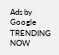Ads by Google
TRENDING NOW